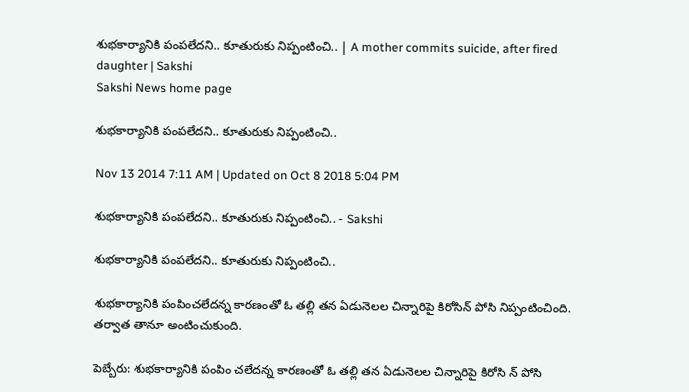శుభకార్యానికి పంపలేదని.. కూతురుకు నిప్పంటించి.. | A mother commits suicide, after fired daughter | Sakshi
Sakshi News home page

శుభకార్యానికి పంపలేదని.. కూతురుకు నిప్పంటించి..

Nov 13 2014 7:11 AM | Updated on Oct 8 2018 5:04 PM

శుభకార్యానికి పంపలేదని.. కూతురుకు నిప్పంటించి.. - Sakshi

శుభకార్యానికి పంపలేదని.. కూతురుకు నిప్పంటించి..

శుభకార్యానికి పంపించలేదన్న కారణంతో ఓ తల్లి తన ఏడునెలల చిన్నారిపై కిరోసిన్ పోసి నిప్పంటించింది. తర్వాత తానూ అంటించుకుంది.

పెబ్బేరు: శుభకార్యానికి పంపిం చలేదన్న కారణంతో ఓ తల్లి తన ఏడునెలల చిన్నారిపై కిరోసి న్ పోసి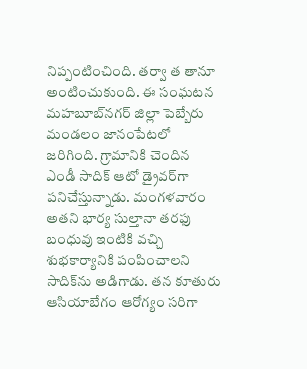నిప్పంటించింది. తర్వా త తానూ అంటించుకుంది. ఈ సంఘటన మహబూబ్‌నగర్ జిల్లా పెబ్బేరు మండలం జానంపేటలో జరిగింది. గ్రామానికి చెందిన ఎండీ సాదిక్ ఆటో డ్రైవర్‌గా పనిచేస్తున్నాడు. మంగళవారం అతని భార్య సుల్తానా తరఫు బంధువు ఇంటికి వచ్చి శుభకార్యానికి పంపించాలని సాదిక్‌ను అడిగాడు. తన కూతురు ఆసియాబేగం ఆరోగ్యం సరిగా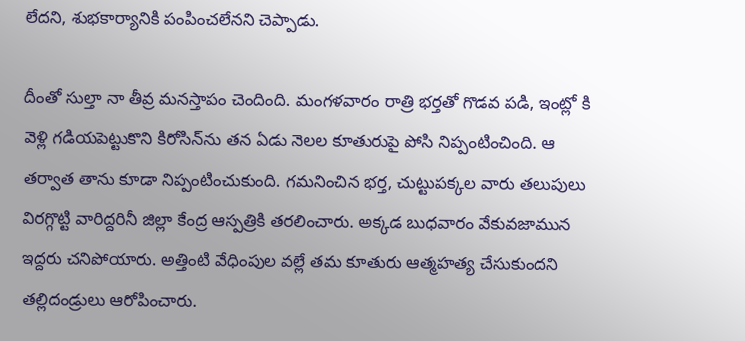లేదని, శుభకార్యానికి పంపించలేనని చెప్పాడు.

దీంతో సుల్తా నా తీవ్ర మనస్తాపం చెందింది. మంగళవారం రాత్రి భర్తతో గొడవ పడి, ఇంట్లో కి వెళ్లి గడియపెట్టుకొని కిరోసిన్‌ను తన ఏడు నెలల కూతురుపై పోసి నిప్పంటించింది. ఆ తర్వాత తాను కూడా నిప్పంటించుకుంది. గమనించిన భర్త, చుట్టుపక్కల వారు తలుపులు విరగ్గొట్టి వారిద్దరినీ జిల్లా కేంద్ర ఆస్పత్రికి తరలించారు. అక్కడ బుధవారం వేకువజామున ఇద్దరు చనిపోయారు. అత్తింటి వేధింపుల వల్లే తమ కూతురు ఆత్మహత్య చేసుకుందని తల్లిదండ్రులు ఆరోపించారు.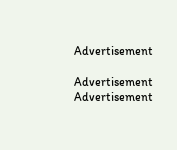Advertisement

Advertisement
Advertisement